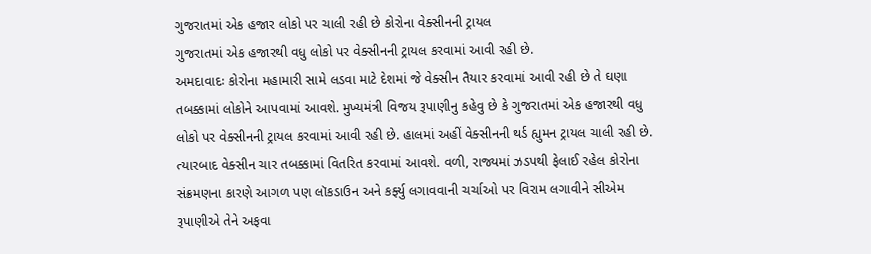ગુજરાતમાં એક હજાર લોકો પર ચાલી રહી છે કોરોના વેક્સીનની ટ્રાયલ
ગુજરાતમાં એક હજારથી વધુ લોકો પર વેક્સીનની ટ્રાયલ કરવામાં આવી રહી છે.
અમદાવાદઃ કોરોના મહામારી સામે લડવા માટે દેશમાં જે વેક્સીન તૈયાર કરવામાં આવી રહી છે તે ઘણા તબક્કામાં લોકોને આપવામાં આવશે. મુખ્યમંત્રી વિજય રૂપાણીનુ કહેવુ છે કે ગુજરાતમાં એક હજારથી વધુ લોકો પર વેક્સીનની ટ્રાયલ કરવામાં આવી રહી છે. હાલમાં અહીં વેક્સીનની થર્ડ હ્યુમન ટ્રાયલ ચાલી રહી છે. ત્યારબાદ વેક્સીન ચાર તબક્કામાં વિતરિત કરવામાં આવશે. વળી, રાજ્યમાં ઝડપથી ફેલાઈ રહેલ કોરોના સંક્રમણના કારણે આગળ પણ લૉકડાઉન અને કર્ફ્યુ લગાવવાની ચર્ચાઓ પર વિરામ લગાવીને સીએમ રૂપાણીએ તેને અફવા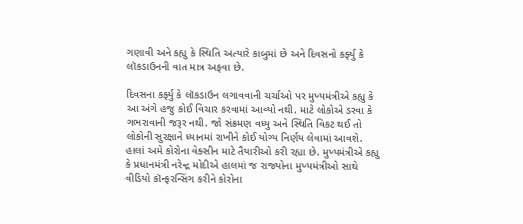ગણાવી અને કહ્યુ કે સ્થિતિ અત્યારે કાબુમાં છે અને દિવસનો કર્ફ્યુ કે લૉકડાઉનની વાત માત્ર અફવા છે.

દિવસના કર્ફ્યુ કે લૉકડાઉન લગાવવાની ચર્ચાઓ પર મુખ્યમંત્રીએ કહ્યુ કે આ અંગે હજુ કોઈ વિચાર કરવામાં આવ્યો નથી. માટે લોકોએ ડરવા કે ગભરાવાની જરૂર નથી. જો સંક્રમણ વધ્યુ અને સ્થિતિ વિકટ થઈ તો લોકોની સુરક્ષાને ધ્યાનમાં રાખીને કોઈ યોગ્ય નિર્ણય લેવામાં આવશે. હાલાં અમે કોરોના વેક્સીન માટે તૈયારીઓ કરી રહ્યા છે. મુખ્યમંત્રીએ કહ્યુ કે પ્રધાનમંત્રી નરેન્દ્ર મોદીએ હાલમાં જ રાજ્યોના મુખ્યમંત્રીઓ સાથે વીડિયો કૉન્ફરન્સિંગ કરીને કોરોના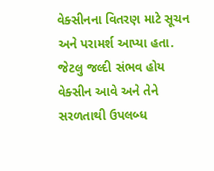વેક્સીનના વિતરણ માટે સૂચન અને પરામર્શ આપ્યા હતા. જેટલુ જલ્દી સંભવ હોય વેક્સીન આવે અને તેને સરળતાથી ઉપલબ્ધ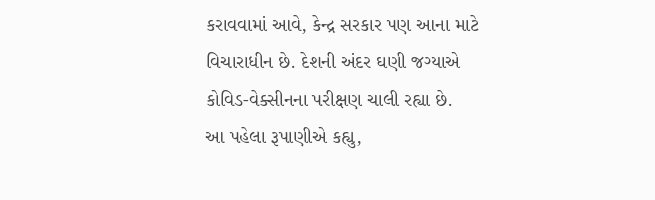કરાવવામાં આવે, કેન્દ્ર સરકાર પણ આના માટે વિચારાધીન છે. દેશની અંદર ઘણી જગ્યાએ કોવિડ-વેક્સીનના પરીક્ષણ ચાલી રહ્યા છે.
આ પહેલા રૂપાણીએ કહ્યુ,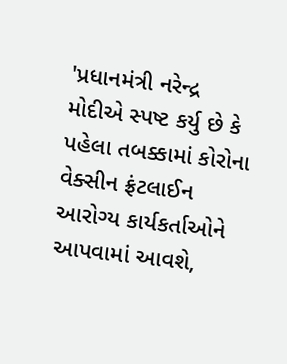'પ્રધાનમંત્રી નરેન્દ્ર મોદીએ સ્પષ્ટ કર્યુ છે કે પહેલા તબક્કામાં કોરોના વેક્સીન ફ્રંટલાઈન આરોગ્ય કાર્યકર્તાઓને આપવામાં આવશે,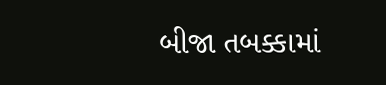બીજા તબક્કામાં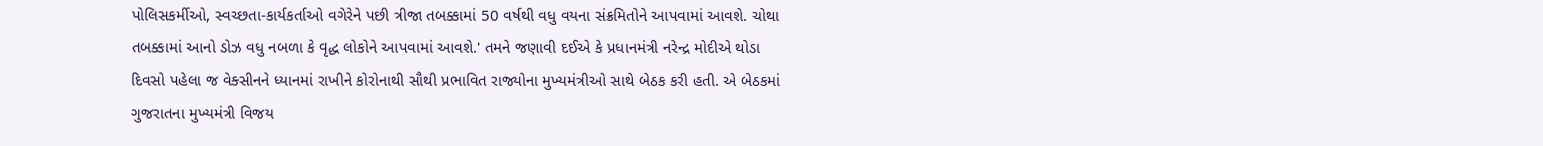પોલિસકર્મીઓ, સ્વચ્છતા-કાર્યકર્તાઓ વગેરેને પછી ત્રીજા તબક્કામાં 50 વર્ષથી વધુ વયના સંક્રમિતોને આપવામાં આવશે. ચોથા તબક્કામાં આનો ડોઝ વધુ નબળા કે વૃદ્ધ લોકોને આપવામાં આવશે.' તમને જણાવી દઈએ કે પ્રધાનમંત્રી નરેન્દ્ર મોદીએ થોડા દિવસો પહેલા જ વેક્સીનને ધ્યાનમાં રાખીને કોરોનાથી સૌથી પ્રભાવિત રાજ્યોના મુખ્યમંત્રીઓ સાથે બેઠક કરી હતી. એ બેઠકમાં ગુજરાતના મુખ્યમંત્રી વિજય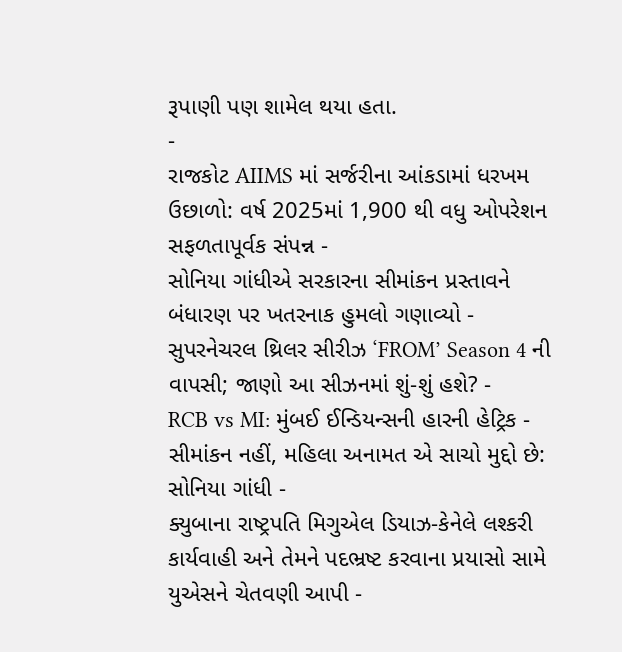રૂપાણી પણ શામેલ થયા હતા.
-
રાજકોટ AIIMS માં સર્જરીના આંકડામાં ધરખમ ઉછાળો: વર્ષ 2025માં 1,900 થી વધુ ઓપરેશન સફળતાપૂર્વક સંપન્ન -
સોનિયા ગાંધીએ સરકારના સીમાંકન પ્રસ્તાવને બંધારણ પર ખતરનાક હુમલો ગણાવ્યો -
સુપરનેચરલ થ્રિલર સીરીઝ ‘FROM’ Season 4 ની વાપસી; જાણો આ સીઝનમાં શું-શું હશે? -
RCB vs MI: મુંબઈ ઈન્ડિયન્સની હારની હેટ્રિક -
સીમાંકન નહીં, મહિલા અનામત એ સાચો મુદ્દો છે: સોનિયા ગાંધી -
ક્યુબાના રાષ્ટ્રપતિ મિગુએલ ડિયાઝ-કેનેલે લશ્કરી કાર્યવાહી અને તેમને પદભ્રષ્ટ કરવાના પ્રયાસો સામે યુએસને ચેતવણી આપી -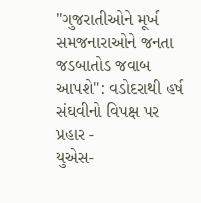"ગુજરાતીઓને મૂર્ખ સમજનારાઓને જનતા જડબાતોડ જવાબ આપશે": વડોદરાથી હર્ષ સંઘવીનો વિપક્ષ પર પ્રહાર -
યુએસ-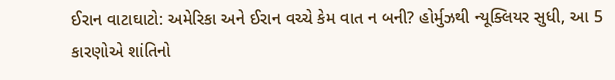ઈરાન વાટાઘાટો: અમેરિકા અને ઈરાન વચ્ચે કેમ વાત ન બની? હોર્મુઝથી ન્યૂક્લિયર સુધી, આ 5 કારણોએ શાંતિનો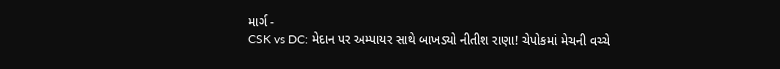માર્ગ -
CSK vs DC: મેદાન પર અમ્પાયર સાથે બાખડ્યો નીતીશ રાણા! ચેપોકમાં મેચની વચ્ચે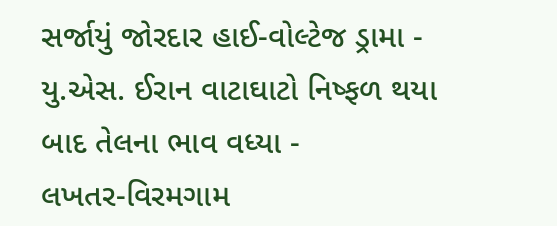સર્જાયું જોરદાર હાઈ-વોલ્ટેજ ડ્રામા -
યુ.એસ. ઈરાન વાટાઘાટો નિષ્ફળ થયા બાદ તેલના ભાવ વધ્યા -
લખતર-વિરમગામ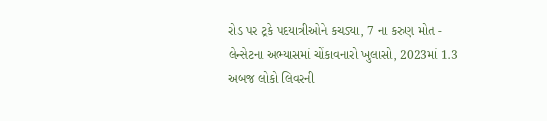રોડ પર ટ્રકે પદયાત્રીઓને કચડ્યા, 7 ના કરુણ મોત -
લેન્સેટના અભ્યાસમાં ચોંકાવનારો ખુલાસો, 2023માં 1.3 અબજ લોકો લિવરની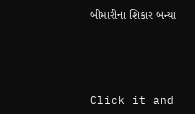બીમારીના શિકાર બન્યા





Click it and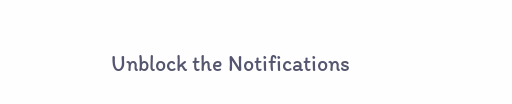Unblock the Notifications